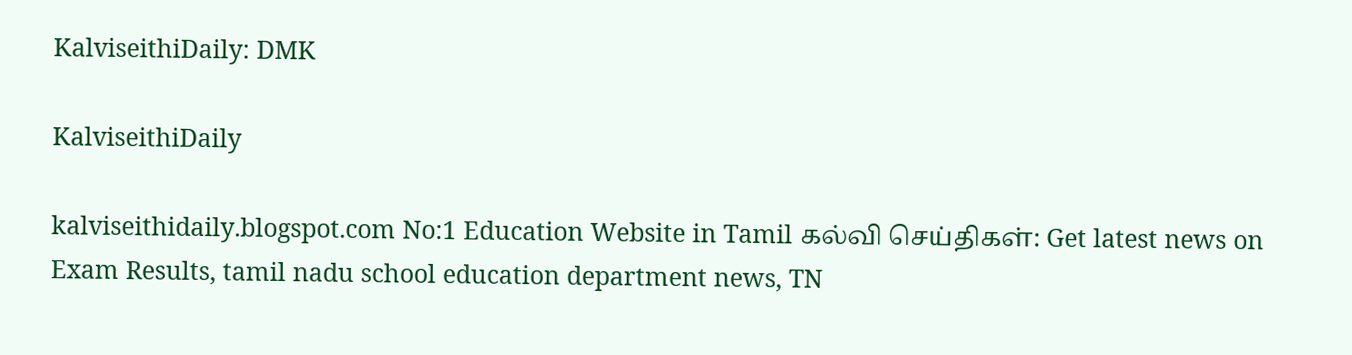KalviseithiDaily: DMK

KalviseithiDaily

kalviseithidaily.blogspot.com No:1 Education Website in Tamil கல்வி செய்திகள்: Get latest news on Exam Results, tamil nadu school education department news, TN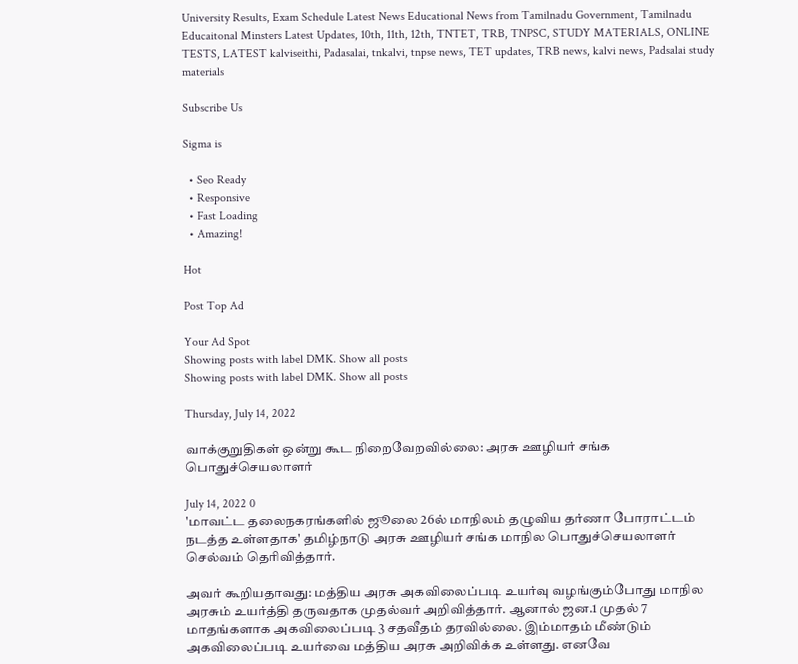University Results, Exam Schedule Latest News Educational News from Tamilnadu Government, Tamilnadu Educaitonal Minsters Latest Updates, 10th, 11th, 12th, TNTET, TRB, TNPSC, STUDY MATERIALS, ONLINE TESTS, LATEST kalviseithi, Padasalai, tnkalvi, tnpse news, TET updates, TRB news, kalvi news, Padsalai study materials

Subscribe Us

Sigma is

  • Seo Ready
  • Responsive
  • Fast Loading
  • Amazing!

Hot

Post Top Ad

Your Ad Spot
Showing posts with label DMK. Show all posts
Showing posts with label DMK. Show all posts

Thursday, July 14, 2022

வாக்குறுதிகள் ஒன்று கூட நிறைவேறவில்லை: அரசு ஊழியர் சங்க பொதுச்செயலாளர்

July 14, 2022 0
'மாவட்ட தலைநகரங்களில் ஜூலை 26ல் மாநிலம் தழுவிய தர்ணா போராட்டம் நடத்த உள்ளதாக' தமிழ்நாடு அரசு ஊழியர் சங்க மாநில பொதுச்செயலாளர் செல்வம் தெரிவித்தார்.

அவர் கூறியதாவது: மத்திய அரசு அகவிலைப்படி உயர்வு வழங்கும்போது மாநில அரசும் உயர்த்தி தருவதாக முதல்வர் அறிவித்தார். ஆனால் ஜன.1 முதல் 7 மாதங்களாக அகவிலைப்படி 3 சதவீதம் தரவில்லை. இம்மாதம் மீண்டும் அகவிலைப்படி உயர்வை மத்திய அரசு அறிவிக்க உள்ளது. எனவே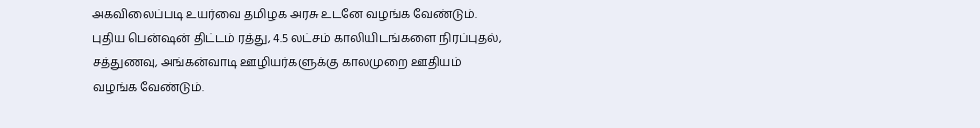அகவிலைப்படி உயர்வை தமிழக அரசு உடனே வழங்க வேண்டும். புதிய பென்ஷன் திட்டம் ரத்து, 4.5 லட்சம் காலியிடங்களை நிரப்புதல், சத்துணவு, அங்கன்வாடி ஊழியர்களுக்கு காலமுறை ஊதியம் வழங்க வேண்டும்.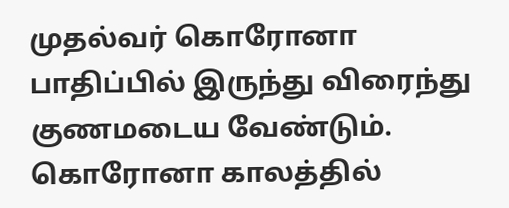முதல்வர் கொரோனா பாதிப்பில் இருந்து விரைந்து குணமடைய வேண்டும். கொரோனா காலத்தில்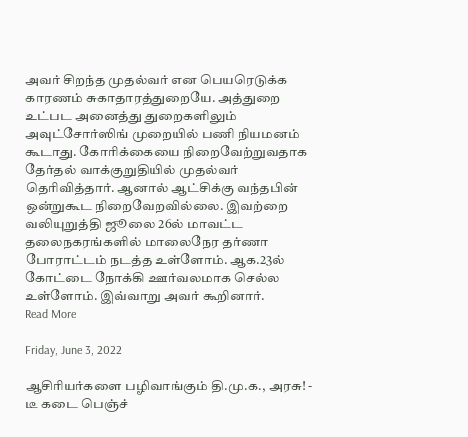அவர் சிறந்த முதல்வர் என பெயரெடுக்க காரணம் சுகாதாரத்துறையே. அத்துறை உட்பட அனைத்து துறைகளிலும் அவுட்சோர்ஸிங் முறையில் பணி நியமனம் கூடாது. கோரிக்கையை நிறைவேற்றுவதாக தேர்தல் வாக்குறுதியில் முதல்வர் தெரிவித்தார். ஆனால் ஆட்சிக்கு வந்தபின் ஒன்றுகூட நிறைவேறவில்லை. இவற்றை வலியுறுத்தி ஜூலை 26ல் மாவட்ட தலைநகரங்களில் மாலைநேர தர்ணா போராட்டம் நடத்த உள்ளோம். ஆக.23ல் கோட்டை நோக்கி ஊர்வலமாக செல்ல உள்ளோம். இவ்வாறு அவர் கூறினார்.
Read More

Friday, June 3, 2022

ஆசிரியர்களை பழிவாங்கும் தி.மு.க., அரசு! - டீ கடை பெஞ்ச்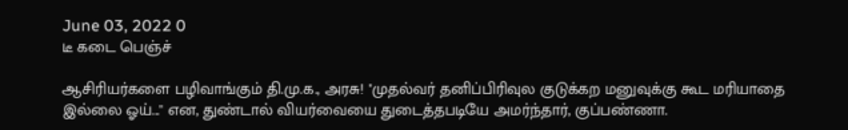June 03, 2022 0
டீ கடை பெஞ்ச்

ஆசிரியர்களை பழிவாங்கும் தி.மு.க., அரசு! ''முதல்வர் தனிப்பிரிவுல குடுக்கற மனுவுக்கு கூட மரியாதை இல்லை ஓய்...'' என, துண்டால் வியர்வையை துடைத்தபடியே அமர்ந்தார், குப்பண்ணா.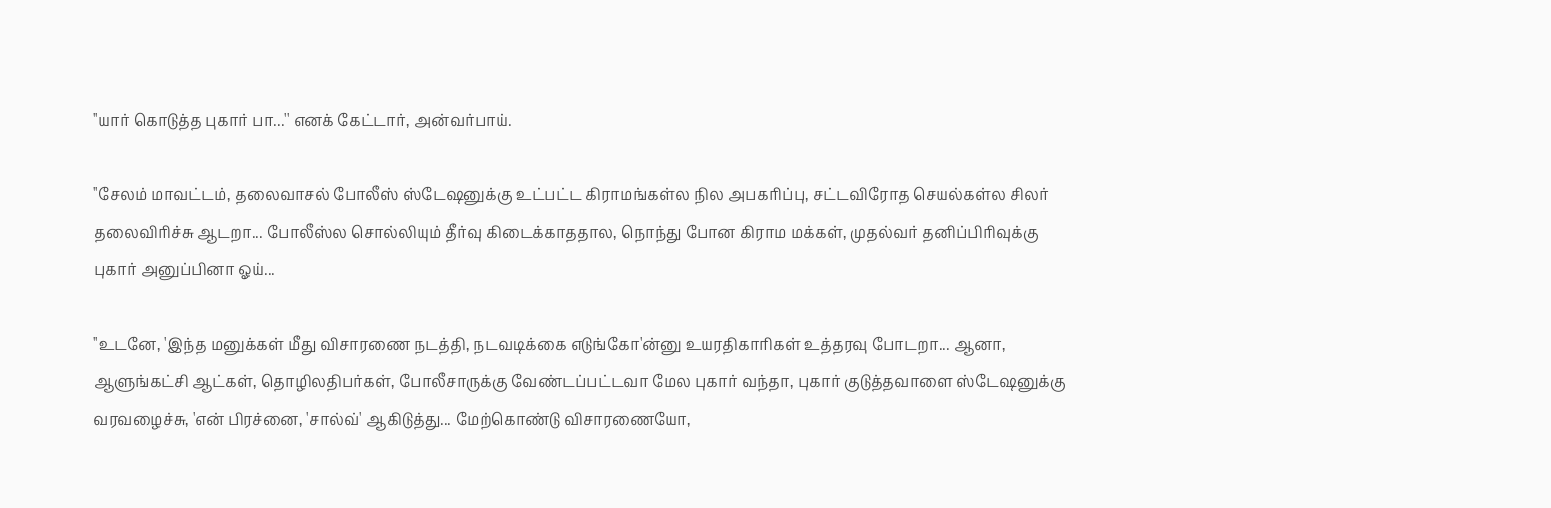''யார் கொடுத்த புகார் பா...'' எனக் கேட்டார், அன்வர்பாய்.

''சேலம் மாவட்டம், தலைவாசல் போலீஸ் ஸ்டேஷனுக்கு உட்பட்ட கிராமங்கள்ல நில அபகரிப்பு, சட்டவிரோத செயல்கள்ல சிலர் தலைவிரிச்சு ஆடறா... போலீஸ்ல சொல்லியும் தீர்வு கிடைக்காததால, நொந்து போன கிராம மக்கள், முதல்வர் தனிப்பிரிவுக்கு புகார் அனுப்பினா ஓய்...

''உடனே, 'இந்த மனுக்கள் மீது விசாரணை நடத்தி, நடவடிக்கை எடுங்கோ'ன்னு உயரதிகாரிகள் உத்தரவு போடறா... ஆனா, ஆளுங்கட்சி ஆட்கள், தொழிலதிபர்கள், போலீசாருக்கு வேண்டப்பட்டவா மேல புகார் வந்தா, புகார் குடுத்தவாளை ஸ்டேஷனுக்கு வரவழைச்சு, 'என் பிரச்னை, 'சால்வ்' ஆகிடுத்து... மேற்கொண்டு விசாரணையோ,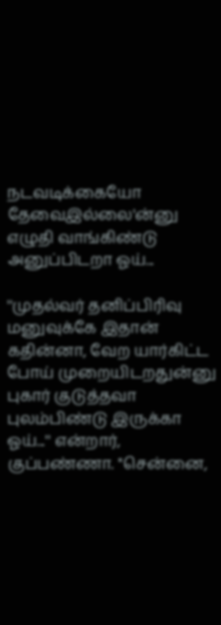நடவடிக்கையோ தேவைஇல்லை'ன்னு எழுதி வாங்கிண்டு அனுப்பிடறா ஓய்...

''முதல்வர் தனிப்பிரிவு மனுவுக்கே இதான் கதின்னா, வேற யார்கிட்ட போய் முறையிடறதுன்னு புகார் குடுத்தவா புலம்பிண்டு இருக்கா ஓய்...'' என்றார், குப்பண்ணா. ''சென்னை,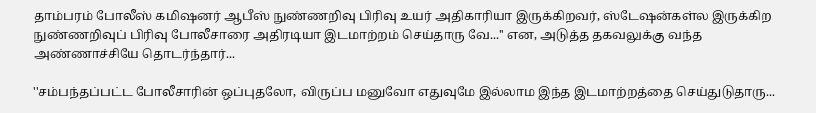தாம்பரம் போலீஸ் கமிஷனர் ஆபீஸ் நுண்ணறிவு பிரிவு உயர் அதிகாரியா இருக்கிறவர், ஸ்டேஷன்கள்ல இருக்கிற நுண்ணறிவுப் பிரிவு போலீசாரை அதிரடியா இடமாற்றம் செய்தாரு வே...'' என, அடுத்த தகவலுக்கு வந்த அண்ணாச்சியே தொடர்ந்தார்...

''சம்பந்தப்பட்ட போலீசாரின் ஒப்புதலோ, விருப்ப மனுவோ எதுவுமே இல்லாம இந்த இடமாற்றத்தை செய்துடுதாரு...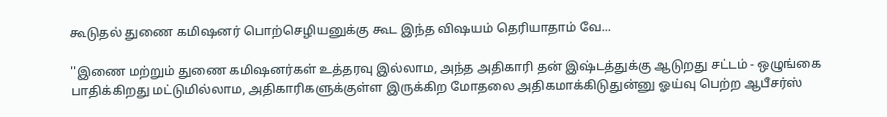கூடுதல் துணை கமிஷனர் பொற்செழியனுக்கு கூட இந்த விஷயம் தெரியாதாம் வே...

''இணை மற்றும் துணை கமிஷனர்கள் உத்தரவு இல்லாம, அந்த அதிகாரி தன் இஷ்டத்துக்கு ஆடுறது சட்டம் - ஒழுங்கை பாதிக்கிறது மட்டுமில்லாம, அதிகாரிகளுக்குள்ள இருக்கிற மோதலை அதிகமாக்கிடுதுன்னு ஓய்வு பெற்ற ஆபீசர்ஸ்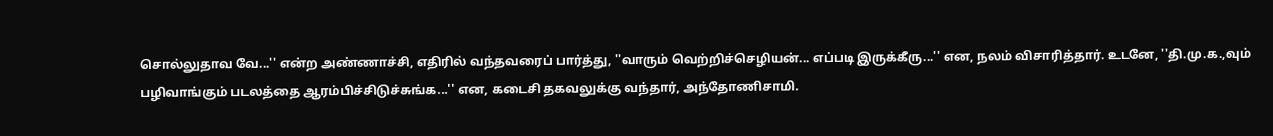சொல்லுதாவ வே...'' என்ற அண்ணாச்சி, எதிரில் வந்தவரைப் பார்த்து, ''வாரும் வெற்றிச்செழியன்... எப்படி இருக்கீரு...'' என, நலம் விசாரித்தார். உடனே, ''தி.மு.க.,வும் பழிவாங்கும் படலத்தை ஆரம்பிச்சிடுச்சுங்க...'' என, கடைசி தகவலுக்கு வந்தார், அந்தோணிசாமி.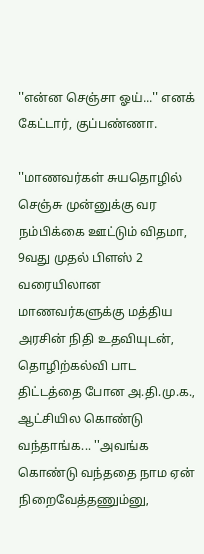''என்ன செஞ்சா ஓய்...'' எனக் கேட்டார், குப்பண்ணா.

''மாணவர்கள் சுயதொழில் செஞ்சு முன்னுக்கு வர நம்பிக்கை ஊட்டும் விதமா, 9வது முதல் பிளஸ் 2 வரையிலான மாணவர்களுக்கு மத்திய அரசின் நிதி உதவியுடன், தொழிற்கல்வி பாட திட்டத்தை போன அ.தி.மு.க., ஆட்சியில கொண்டு வந்தாங்க... ''அவங்க கொண்டு வந்ததை நாம ஏன் நிறைவேத்தணும்னு,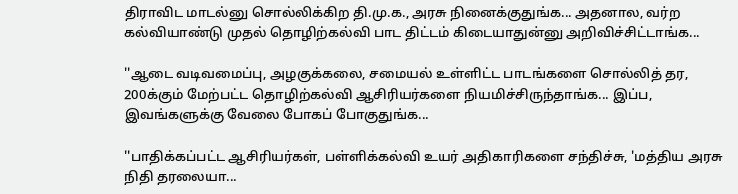திராவிட மாடல்னு சொல்லிக்கிற தி.மு.க., அரசு நினைக்குதுங்க... அதனால, வர்ற கல்வியாண்டு முதல் தொழிற்கல்வி பாட திட்டம் கிடையாதுன்னு அறிவிச்சிட்டாங்க...

''ஆடை வடிவமைப்பு, அழகுக்கலை, சமையல் உள்ளிட்ட பாடங்களை சொல்லித் தர, 200க்கும் மேற்பட்ட தொழிற்கல்வி ஆசிரியர்களை நியமிச்சிருந்தாங்க... இப்ப, இவங்களுக்கு வேலை போகப் போகுதுங்க...

''பாதிக்கப்பட்ட ஆசிரியர்கள், பள்ளிக்கல்வி உயர் அதிகாரிகளை சந்திச்சு, 'மத்திய அரசு நிதி தரலையா...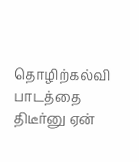தொழிற்கல்வி பாடத்தை திடீர்னு ஏன்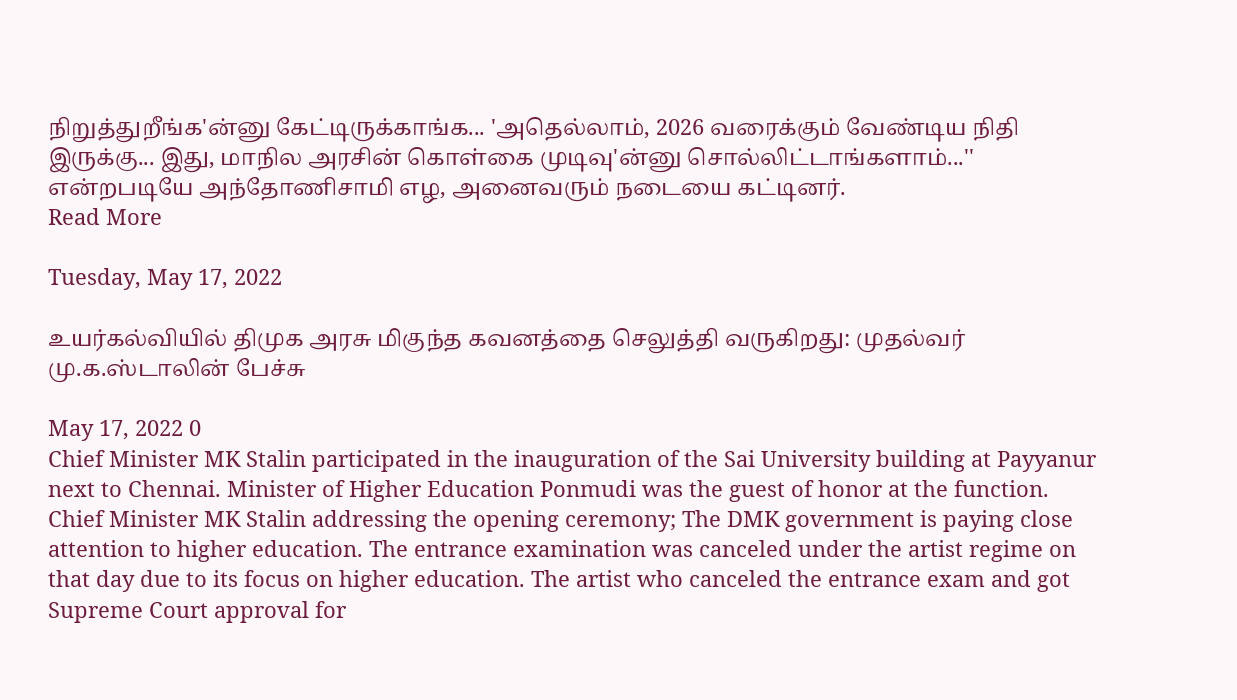நிறுத்துறீங்க'ன்னு கேட்டிருக்காங்க... 'அதெல்லாம், 2026 வரைக்கும் வேண்டிய நிதி இருக்கு... இது, மாநில அரசின் கொள்கை முடிவு'ன்னு சொல்லிட்டாங்களாம்...'' என்றபடியே அந்தோணிசாமி எழ, அனைவரும் நடையை கட்டினர்.
Read More

Tuesday, May 17, 2022

உயர்கல்வியில் திமுக அரசு மிகுந்த கவனத்தை செலுத்தி வருகிறது: முதல்வர் மு.க.ஸ்டாலின் பேச்சு

May 17, 2022 0
Chief Minister MK Stalin participated in the inauguration of the Sai University building at Payyanur next to Chennai. Minister of Higher Education Ponmudi was the guest of honor at the function. Chief Minister MK Stalin addressing the opening ceremony; The DMK government is paying close attention to higher education. The entrance examination was canceled under the artist regime on that day due to its focus on higher education. The artist who canceled the entrance exam and got Supreme Court approval for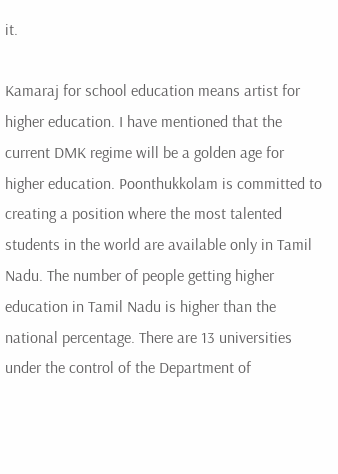it.

Kamaraj for school education means artist for higher education. I have mentioned that the current DMK regime will be a golden age for higher education. Poonthukkolam is committed to creating a position where the most talented students in the world are available only in Tamil Nadu. The number of people getting higher education in Tamil Nadu is higher than the national percentage. There are 13 universities under the control of the Department of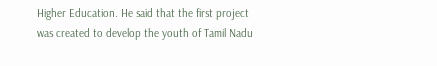Higher Education. He said that the first project was created to develop the youth of Tamil Nadu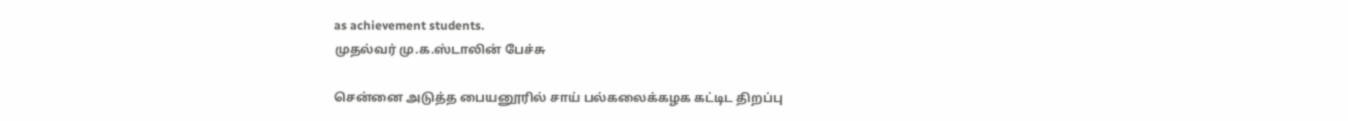as achievement students.
முதல்வர் மு.க.ஸ்டாலின் பேச்சு

சென்னை அடுத்த பையனூரில் சாய் பல்கலைக்கழக கட்டிட திறப்பு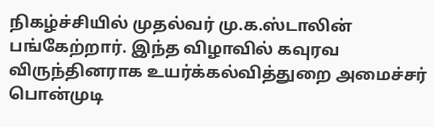நிகழ்ச்சியில் முதல்வர் மு.க.ஸ்டாலின் பங்கேற்றார். இந்த விழாவில் கவுரவ விருந்தினராக உயர்க்கல்வித்துறை அமைச்சர் பொன்முடி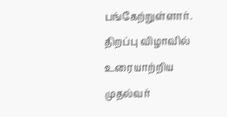பங்கேற்றுள்ளார். திறப்பு விழாவில் உரையாற்றிய முதல்வர்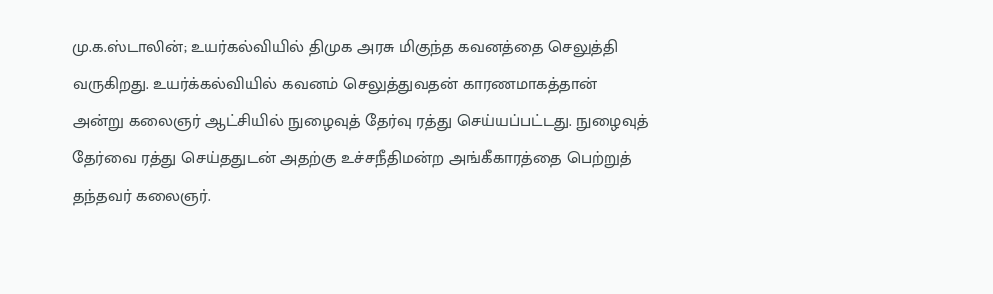மு.க.ஸ்டாலின்; உயர்கல்வியில் திமுக அரசு மிகுந்த கவனத்தை செலுத்தி வருகிறது. உயர்க்கல்வியில் கவனம் செலுத்துவதன் காரணமாகத்தான் அன்று கலைஞர் ஆட்சியில் நுழைவுத் தேர்வு ரத்து செய்யப்பட்டது. நுழைவுத் தேர்வை ரத்து செய்ததுடன் அதற்கு உச்சநீதிமன்ற அங்கீகாரத்தை பெற்றுத் தந்தவர் கலைஞர்.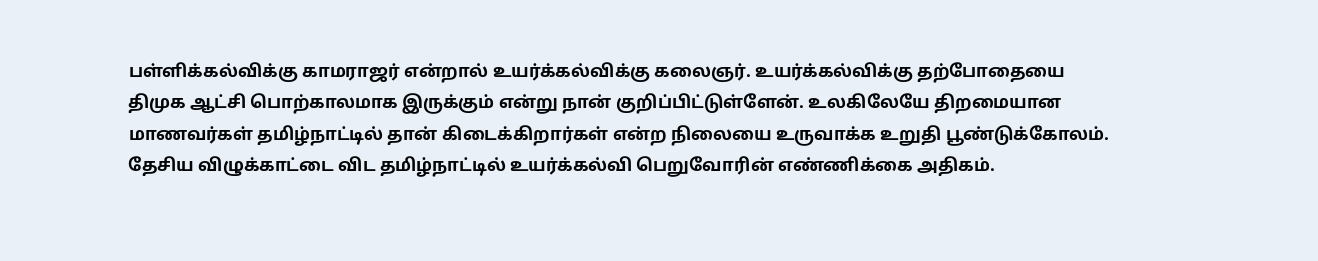பள்ளிக்கல்விக்கு காமராஜர் என்றால் உயர்க்கல்விக்கு கலைஞர். உயர்க்கல்விக்கு தற்போதையை திமுக ஆட்சி பொற்காலமாக இருக்கும் என்று நான் குறிப்பிட்டுள்ளேன். உலகிலேயே திறமையான மாணவர்கள் தமிழ்நாட்டில் தான் கிடைக்கிறார்கள் என்ற நிலையை உருவாக்க உறுதி பூண்டுக்கோலம். தேசிய விழுக்காட்டை விட தமிழ்நாட்டில் உயர்க்கல்வி பெறுவோரின் எண்ணிக்கை அதிகம்.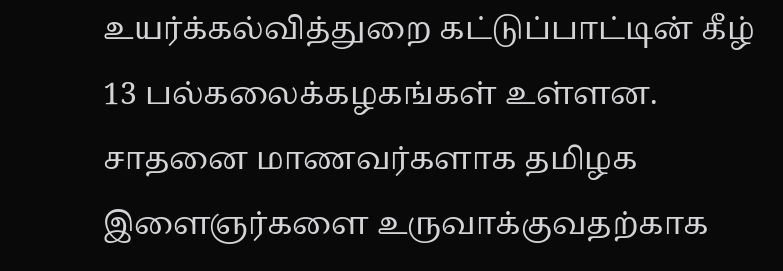உயர்க்கல்வித்துறை கட்டுப்பாட்டின் கீழ் 13 பல்கலைக்கழகங்கள் உள்ளன. சாதனை மாணவர்களாக தமிழக இளைஞர்களை உருவாக்குவதற்காக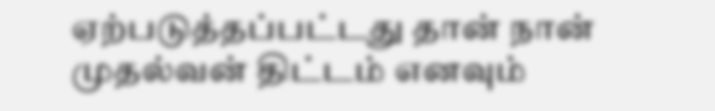ஏற்படுத்தப்பட்டது தான் நான் முதல்வன் திட்டம் எனவும்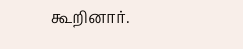கூறினார்.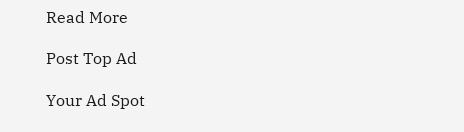Read More

Post Top Ad

Your Ad Spot